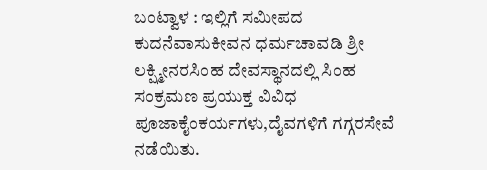ಬಂಟ್ವಾಳ : ಇಲ್ಲಿಗೆ ಸಮೀಪದ ಕುದನೆವಾಸುಕೀವನ ಧರ್ಮಚಾವಡಿ ಶ್ರೀ ಲಕ್ಷ್ಮೀನರಸಿಂಹ ದೇವಸ್ಥಾನದಲ್ಲಿ ಸಿಂಹ ಸಂಕ್ರಮಣ ಪ್ರಯುಕ್ತ ವಿವಿಧ ಪೂಜಾಕೈಂಕರ್ಯಗಳು,ದೈವಗಳಿಗೆ ಗಗ್ಗರಸೇವೆ ನಡೆಯಿತು.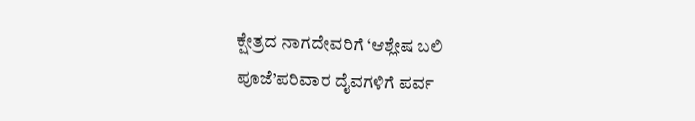ಕ್ಷೇತ್ರದ ನಾಗದೇವರಿಗೆ ‘ಆಶ್ಲೇಷ ಬಲಿ ಪೂಜೆ’ಪರಿವಾರ ದೈವಗಳಿಗೆ ಪರ್ವ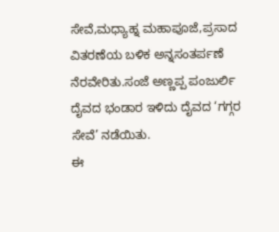ಸೇವೆ,ಮಧ್ಯಾಹ್ನ ಮಹಾಪೂಜೆ,ಪ್ರಸಾದ ವಿತರಣೆಯ ಬಳಿಕ ಅನ್ನಸಂತರ್ಪಣೆ ನೆರವೇರಿತು.ಸಂಜೆ ಅಣ್ಣಪ್ಪ ಪಂಜುರ್ಲಿ ದೈವದ ಭಂಡಾರ ಇಳಿದು ದೈವದ ‘ಗಗ್ಗರ ಸೇವೆ’ ನಡೆಯಿತು.
ಈ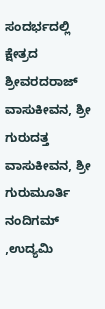ಸಂದರ್ಭದಲ್ಲಿ ಕ್ಷೇತ್ರದ ಶ್ರೀವರದರಾಜ್ ವಾಸುಕೀವನ, ಶ್ರೀ ಗುರುದತ್ತ ವಾಸುಕೀವನ, ಶ್ರೀ ಗುರುಮೂರ್ತಿ ನಂದಿಗಮ್ ,ಉದ್ಯಮಿ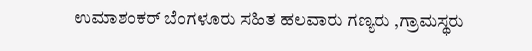ಉಮಾಶಂಕರ್ ಬೆಂಗಳೂರು ಸಹಿತ ಹಲವಾರು ಗಣ್ಯರು ,ಗ್ರಾಮಸ್ಥರು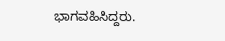ಭಾಗವಹಿಸಿದ್ದರು.